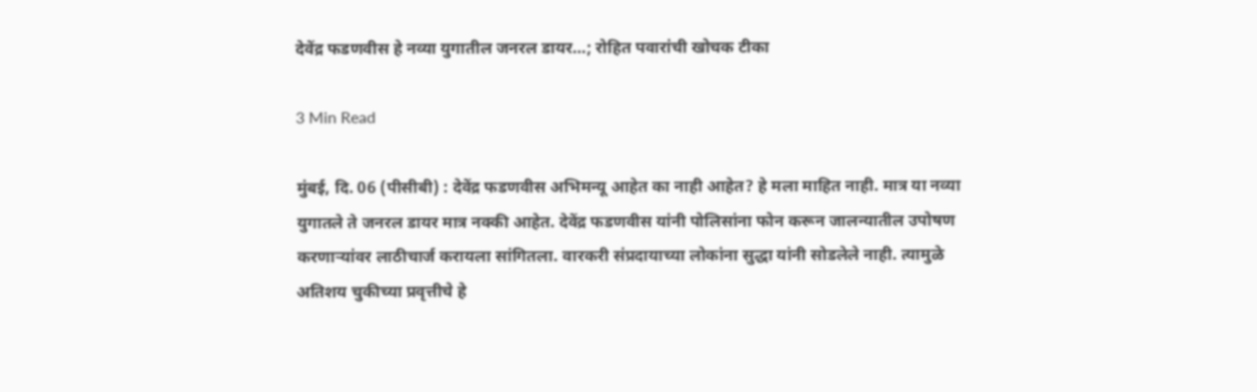देवेंद्र फडणवीस हे नव्या युगातील जनरल डायर…; रोहित पवारांची खोचक टीका

3 Min Read

मुंबई, दि. 06 (पीसीबी) : देवेंद्र फडणवीस अभिमन्यू आहेत का नाही आहेत? हे मला माहित नाही. मात्र या नव्या युगातले ते जनरल डायर मात्र नक्की आहेत. देवेंद्र फडणवीस यांनी पोलिसांना फोन करून जालन्यातील उपोषण करणाऱ्यांवर लाठीचार्ज करायला सांगितला. वारकरी संप्रदायाच्या लोकांना सुद्धा यांनी सोडलेले नाही. त्यामुळे अतिशय चुकीच्या प्रवृत्तीचे हे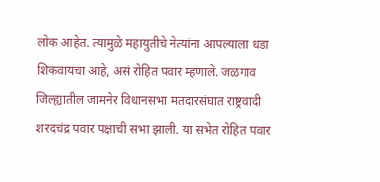लोक आहेत. त्यामुळे महायुतीचे नेत्यांना आपल्याला धडा शिकवायचा आहे, असं रोहित पवार म्हणाले. जळगाव जिल्ह्यातील जामनेर विधानसभा मतदारसंघात राष्ट्रवादी शरदचंद्र पवार पक्षाची सभा झाली. या सभेत रोहित पवार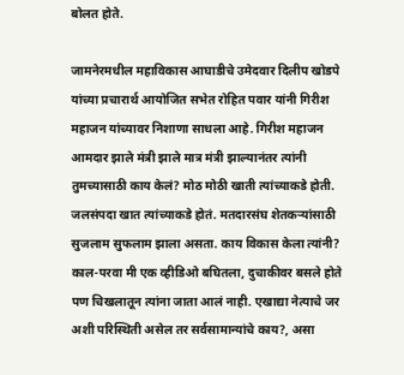बोलत होते.

जामनेरमधील महाविकास आघाडीचे उमेदवार दिलीप खोडपे यांच्या प्रचारार्थ आयोजित सभेत रोहित पवार यांनी गिरीश महाजन यांच्यावर निशाणा साधला आहे. गिरीश महाजन आमदार झाले मंत्री झाले मात्र मंत्री झाल्यानंतर त्यांनी तुमच्यासाठी काय केलं? मोठ मोठी खाती त्यांच्याकडे होती. जलसंपदा खात त्यांच्याकडे होतं. मतदारसंघ शेतकऱ्यांसाठी सुजलाम सुफलाम झाला असता. काय विकास केला त्यांनी? काल-परवा मी एक व्हीडिओ बघितला, दुचाकीवर बसले होते पण चिखलातून त्यांना जाता आलं नाही. एखाद्या नेत्याचे जर अशी परिस्थिती असेल तर सर्वसामान्यांचे काय?, असा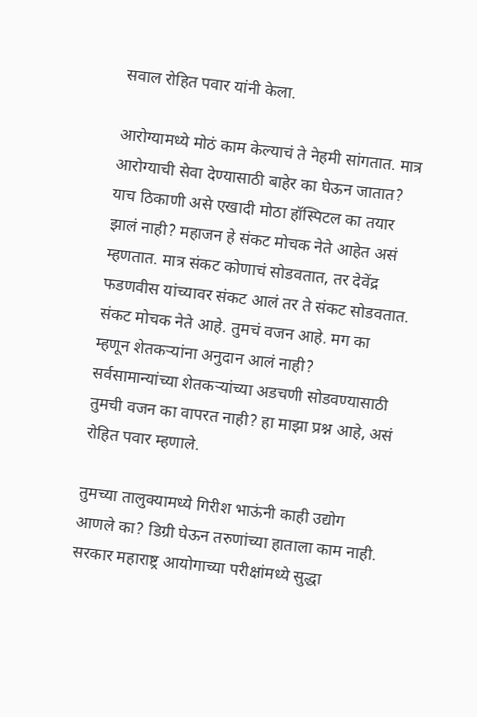सवाल रोहित पवार यांनी केला.

आरोग्यामध्ये मोठं काम केल्याचं ते नेहमी सांगतात. मात्र आरोग्याची सेवा देण्यासाठी बाहेर का घेऊन जातात? याच ठिकाणी असे एखादी मोठा हॉस्पिटल का तयार झालं नाही? महाजन हे संकट मोचक नेते आहेत असं म्हणतात. मात्र संकट कोणाचं सोडवतात, तर देवेंद्र फडणवीस यांच्यावर संकट आलं तर ते संकट सोडवतात. संकट मोचक नेते आहे. तुमचं वजन आहे. मग का म्हणून शेतकऱ्यांना अनुदान आलं नाही? सर्वसामान्यांच्या शेतकऱ्यांच्या अडचणी सोडवण्यासाठी तुमची वजन का वापरत नाही? हा माझा प्रश्न आहे, असं रोहित पवार म्हणाले.

तुमच्या तालुक्यामध्ये गिरीश भाऊंनी काही उद्योग आणले का? डिग्री घेऊन तरुणांच्या हाताला काम नाही. सरकार महाराष्ट्र आयोगाच्या परीक्षांमध्ये सुद्धा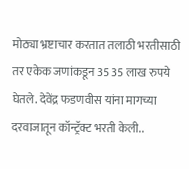मोठ्या भ्रष्टाचार करतात तलाठी भरतीसाठी तर एकेक जणांकडून 35 35 लाख रुपये घेतले. देवेंद्र फडणवीस यांना मागच्या दरवाजातून कॉन्ट्रॅक्ट भरती केली..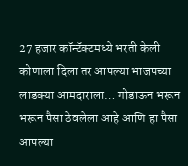27 हजार कॉन्टॅक्टमध्ये भरती केली कोणाला दिला तर आपल्या भाजपच्या लाडक्या आमदाराला… गोडाऊन भरून भरून पैसा ठेवलेला आहे आणि हा पैसा आपल्या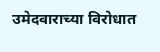उमेदवाराच्या विरोधात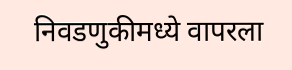निवडणुकीमध्ये वापरला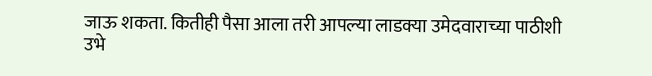जाऊ शकता. कितीही पैसा आला तरी आपल्या लाडक्या उमेदवाराच्या पाठीशी उभे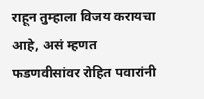राहून तुम्हाला विजय करायचा आहे, असं म्हणत फडणवीसांवर रोहित पवारांनी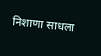निशाणा साधला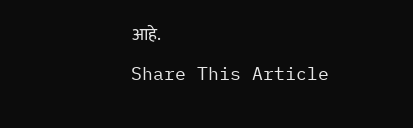आहे.

Share This Article